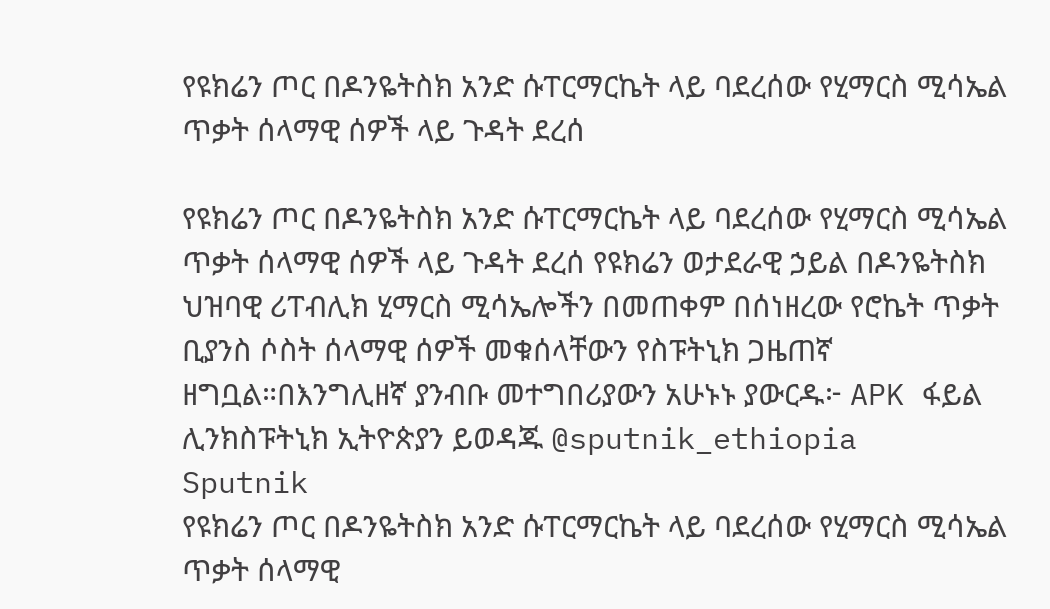የዩክሬን ጦር በዶንዬትስክ አንድ ሱፐርማርኬት ላይ ባደረሰው የሂማርስ ሚሳኤል ጥቃት ሰላማዊ ሰዎች ላይ ጉዳት ደረሰ

የዩክሬን ጦር በዶንዬትስክ አንድ ሱፐርማርኬት ላይ ባደረሰው የሂማርስ ሚሳኤል ጥቃት ሰላማዊ ሰዎች ላይ ጉዳት ደረሰ የዩክሬን ወታደራዊ ኃይል በዶንዬትስክ ህዝባዊ ሪፐብሊክ ሂማርስ ሚሳኤሎችን በመጠቀም በሰነዘረው የሮኬት ጥቃት ቢያንስ ሶስት ሰላማዊ ሰዎች መቁሰላቸውን የስፑትኒክ ጋዜጠኛ ዘግቧል።በእንግሊዘኛ ያንብቡ መተግበሪያውን አሁኑኑ ያውርዱ፦ APK ፋይል ሊንክስፑትኒክ ኢትዮጵያን ይወዳጁ @sputnik_ethiopia
Sputnik
የዩክሬን ጦር በዶንዬትስክ አንድ ሱፐርማርኬት ላይ ባደረሰው የሂማርስ ሚሳኤል ጥቃት ሰላማዊ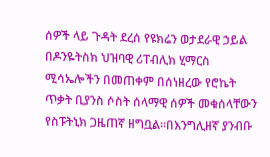ሰዎች ላይ ጉዳት ደረሰ የዩክሬን ወታደራዊ ኃይል በዶንዬትስክ ህዝባዊ ሪፐብሊክ ሂማርስ ሚሳኤሎችን በመጠቀም በሰነዘረው የሮኬት ጥቃት ቢያንስ ሶስት ሰላማዊ ሰዎች መቁሰላቸውን የስፑትኒክ ጋዜጠኛ ዘግቧል።በእንግሊዘኛ ያንብቡ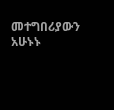መተግበሪያውን አሁኑኑ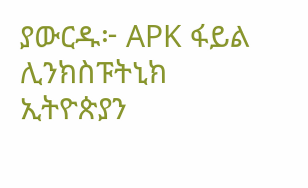ያውርዱ፦ APK ፋይል ሊንክስፑትኒክ ኢትዮጵያን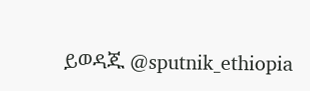ይወዳጁ @sputnik_ethiopia